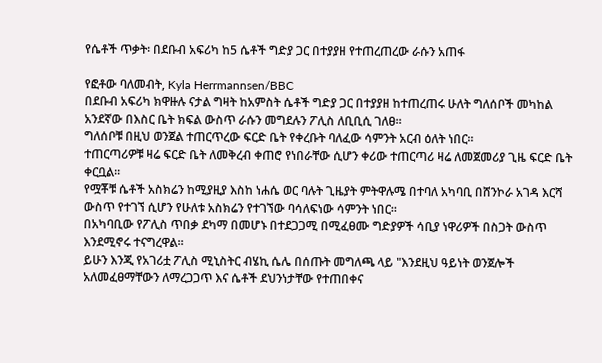የሴቶች ጥቃት፡ በደቡብ አፍሪካ ከ5 ሴቶች ግድያ ጋር በተያያዘ የተጠረጠረው ራሱን አጠፋ

የፎቶው ባለመብት, Kyla Herrmannsen/BBC
በደቡብ አፍሪካ ክዋዙሉ ናታል ግዛት ከአምስት ሴቶች ግድያ ጋር በተያያዘ ከተጠረጠሩ ሁለት ግለሰቦች መካከል አንደኛው በእስር ቤት ክፍል ውስጥ ራሱን መግደሉን ፖሊስ ለቢቢሲ ገለፀ።
ግለሰቦቹ በዚህ ወንጀል ተጠርጥረው ፍርድ ቤት የቀረቡት ባለፈው ሳምንት አርብ ዕለት ነበር።
ተጠርጣሪዎቹ ዛሬ ፍርድ ቤት ለመቅረብ ቀጠሮ የነበራቸው ሲሆን ቀሪው ተጠርጣሪ ዛሬ ለመጀመሪያ ጊዜ ፍርድ ቤት ቀርቧል።
የሟቾቹ ሴቶች አስክሬን ከሚያዚያ እስከ ነሐሴ ወር ባሉት ጊዜያት ምትዋሉሜ በተባለ አካባቢ በሸንኮራ አገዳ እርሻ ውስጥ የተገኘ ሲሆን የሁለቱ አስክሬን የተገኘው ባሳለፍነው ሳምንት ነበር።
በአካባቢው የፖሊስ ጥበቃ ደካማ በመሆኑ በተደጋጋሚ በሚፈፀሙ ግድያዎች ሳቢያ ነዋሪዎች በስጋት ውስጥ እንደሚኖሩ ተናግረዋል።
ይሁን እንጂ የአገሪቷ ፖሊስ ሚኒስትር ብሄኪ ሴሌ በሰጡት መግለጫ ላይ "እንደዚህ ዓይነት ወንጀሎች አለመፈፀማቸውን ለማረጋጋጥ እና ሴቶች ደህንነታቸው የተጠበቀና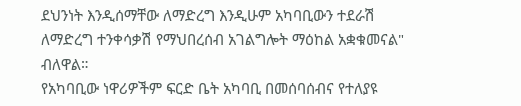ደህንነት እንዲሰማቸው ለማድረግ እንዲሁም አካባቢውን ተደራሽ ለማድረግ ተንቀሳቃሽ የማህበረሰብ አገልግሎት ማዕከል አቋቁመናል" ብለዋል።
የአካባቢው ነዋሪዎችም ፍርድ ቤት አካባቢ በመሰባሰብና የተለያዩ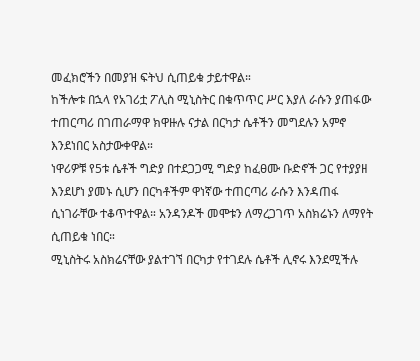መፈክሮችን በመያዝ ፍትህ ሲጠይቁ ታይተዋል።
ከችሎቱ በኋላ የአገሪቷ ፖሊስ ሚኒስትር በቁጥጥር ሥር እያለ ራሱን ያጠፋው ተጠርጣሪ በገጠራማዋ ክዋዙሉ ናታል በርካታ ሴቶችን መግደሉን አምኖ እንደነበር አስታውቀዋል።
ነዋሪዎቹ የ5ቱ ሴቶች ግድያ በተደጋጋሚ ግድያ ከፈፀሙ ቡድኖች ጋር የተያያዘ እንደሆነ ያመኑ ሲሆን በርካቶችም ዋነኛው ተጠርጣሪ ራሱን እንዳጠፋ ሲነገራቸው ተቆጥተዋል። አንዳንዶች መሞቱን ለማረጋገጥ አስክሬኑን ለማየት ሲጠይቁ ነበር።
ሚኒስትሩ አስክሬናቸው ያልተገኘ በርካታ የተገደሉ ሴቶች ሊኖሩ እንደሚችሉ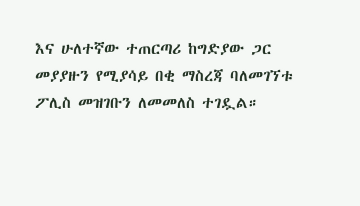እና ሁለተኛው ተጠርጣሪ ከግድያው ጋር መያያዙን የሚያሳይ በቂ ማስረጃ ባለመገኘቱ ፖሊስ መዝገቡን ለመመለስ ተገዷል።